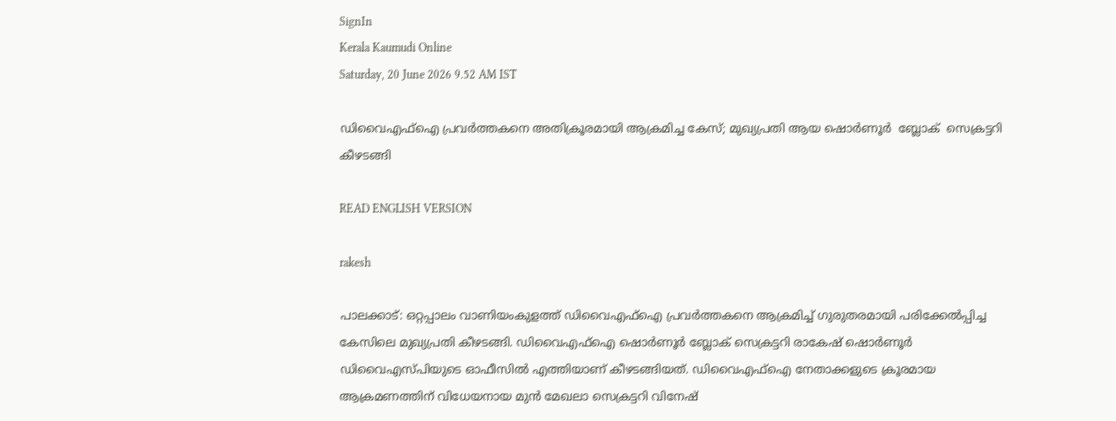SignIn
Kerala Kaumudi Online
Saturday, 20 June 2026 9.52 AM IST

ഡിവൈഎഫ്ഐ പ്രവർത്തകനെ അതിക്രൂരമായി ആക്രമിച്ച കേസ്; മുഖ്യപ്രതി ആയ ഷൊർണൂർ  ബ്ലോക്  സെക്രട്ടറി കീഴടങ്ങി

READ ENGLISH VERSION

rakesh

പാലക്കാട്: ഒറ്റപ്പാലം വാണിയംകുളത്ത് ഡിവൈഎഫ്ഐ പ്രവർത്തകനെ ആക്രമിച്ച് ഗുരുതരമായി പരിക്കേൽപ്പിച്ച കേസിലെ മുഖ്യപ്രതി കീഴടങ്ങി. ഡിവൈഎഫ്‌ഐ ഷൊർണൂർ ബ്ലോക് സെക്രട്ടറി രാകേഷ് ഷൊർണൂർ ഡിവൈഎസ്‌പിയുടെ ഓഫീസിൽ എത്തിയാണ് കീഴടങ്ങിയത്. ഡിവൈഎഫ്ഐ നേതാക്കളുടെ ക്രൂരമായ ആക്രമണത്തിന് വിധേയനായ മുൻ മേഖലാ സെക്രട്ടറി വിനേഷ്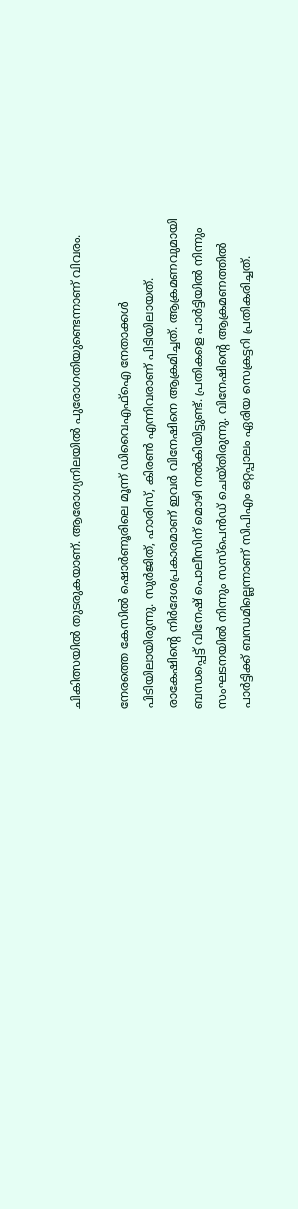ചികിത്സയിൽ തുടരുകയാണ്. ആരോഗ്യനിലയിൽ പുരോഗതിയുണ്ടെന്നാണ് വിവരം.

നേരത്തെ കേസിൽ ഷൊർണൂരിലെ മൂന്ന് ഡിവൈഎഫ്ഐ നേതാക്കൾ പിടിയിലായിരുന്നു. സുർജിത്, ഹാരിസ്, കിരൺ എന്നിവരാണ് പിടിയിലായത്. രാകേഷിന്റെ നിർദേശപ്രകാരമാണ് ഇവർ വിനേഷിനെ ആക്രമിച്ചത്. ആക്രമണവുമായി ബന്ധപ്പെട്ട് വിനേഷ് പൊലീസിന് മൊഴി നൽകിയിട്ടുണ്ട്. പ്രതികളെ പാർട്ടിയിൽ നിന്നും സംഘടനയിൽ നിന്നും സസ്‌പെൻഡ് ചെയ്തിരുന്നു. വിനേഷിന്റെ ആക്രമണത്തിൽ പാ‌ർട്ടിക്ക് ബന്ധമില്ലെന്നാണ് സിപിഎം ഒറ്റപ്പാലം ഏരിയ സെക്രട്ടറി പ്രതികരിച്ചത്.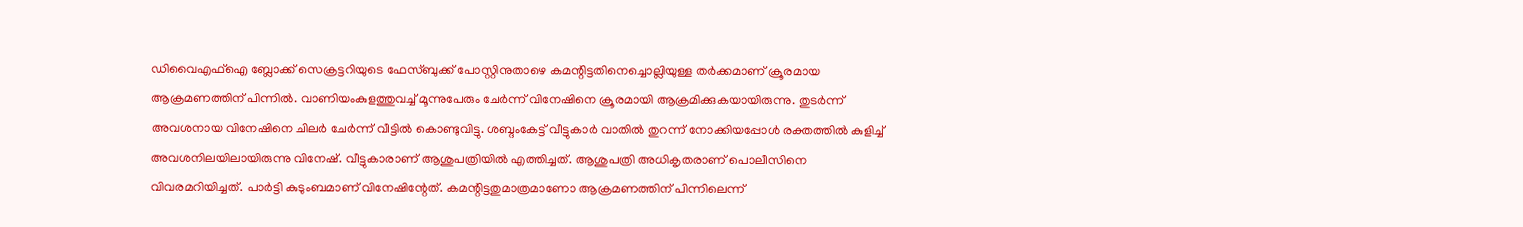ഡിവൈഎഫ്ഐ ബ്ലോക്ക് സെക്രട്ടറിയുടെ ഫേസ്ബുക്ക് പോസ്റ്റിനുതാഴെ കമന്റിട്ടതിനെച്ചൊല്ലിയുള്ള തർക്കമാണ് ക്രൂരമായ ആക്രമണത്തിന് പിന്നിൽ. വാണിയംകുളത്തുവച്ച് മൂന്നുപേരും ചേർന്ന് വിനേഷിനെ ക്രൂരമായി ആക്രമിക്കുകയായിരുന്നു. തുടർന്ന് അവശനായ വിനേഷിനെ ചിലർ ചേർന്ന് വീട്ടിൽ കൊണ്ടുവിട്ടു. ശബ്ദംകേട്ട് വീട്ടുകാർ വാതിൽ തുറന്ന് നോക്കിയപ്പോൾ രക്തത്തിൽ കുളിച്ച് അവശനിലയിലായിരുന്നു വിനേഷ്. വീട്ടുകാരാണ് ആശുപത്രിയിൽ എത്തിച്ചത്. ആശുപത്രി അധികൃതരാണ് പൊലീസിനെ വിവരമറിയിച്ചത്. പാർട്ടി കുടുംബമാണ് വിനേഷിന്റേത്. കമന്റിട്ടതുമാത്രമാണോ ആക്രമണത്തിന് പിന്നിലെന്ന്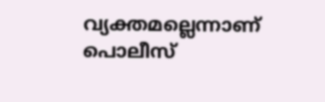വ്യക്തമല്ലെന്നാണ് പൊലീസ്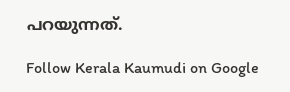പറയുന്നത്.

Follow Kerala Kaumudi on Google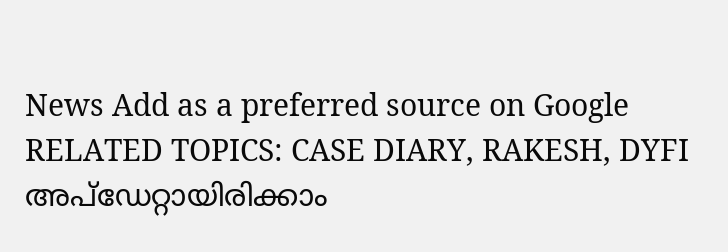News Add as a preferred source on Google
RELATED TOPICS: CASE DIARY, RAKESH, DYFI
അപ്ഡേറ്റായിരിക്കാം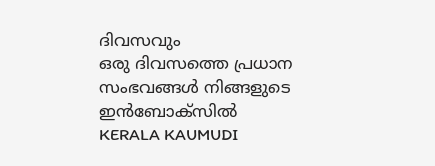ദിവസവും
ഒരു ദിവസത്തെ പ്രധാന സംഭവങ്ങൾ നിങ്ങളുടെ ഇൻബോക്സിൽ
KERALA KAUMUDI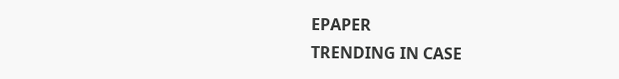EPAPER
TRENDING IN CASE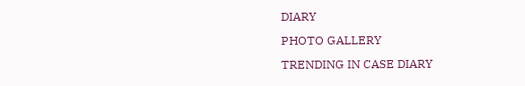DIARY
PHOTO GALLERY
TRENDING IN CASE DIARY